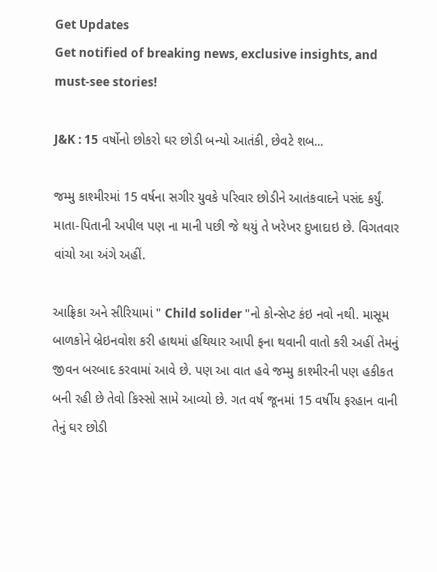Get Updates
Get notified of breaking news, exclusive insights, and must-see stories!

J&K : 15 વર્ષોનો છોકરો ઘર છોડી બન્યો આતંકી, છેવટે શબ...

જમ્મુ કાશ્મીરમાં 15 વર્ષના સગીર યુવકે પરિવાર છોડીને આતંકવાદને પસંદ કર્યું. માતા-પિતાની અપીલ પણ ના માની પછી જે થયું તે ખરેખર દુખાદાઇ છે. વિગતવાર વાંચો આ અંગે અહીં.

આફ્રિકા અને સીરિયામાં " Child solider "નો કોન્સેપ્ટ કંઇ નવો નથી. માસૂમ બાળકોને બ્રેઇનવોશ કરી હાથમાં હથિયાર આપી ફના થવાની વાતો કરી અહીં તેમનું જીવન બરબાદ કરવામાં આવે છે. પણ આ વાત હવે જમ્મુ કાશ્મીરની પણ હકીકત બની રહી છે તેવો કિસ્સો સામે આવ્યો છે. ગત વર્ષ જૂનમાં 15 વર્ષીય ફરહાન વાની તેનું ઘર છોડી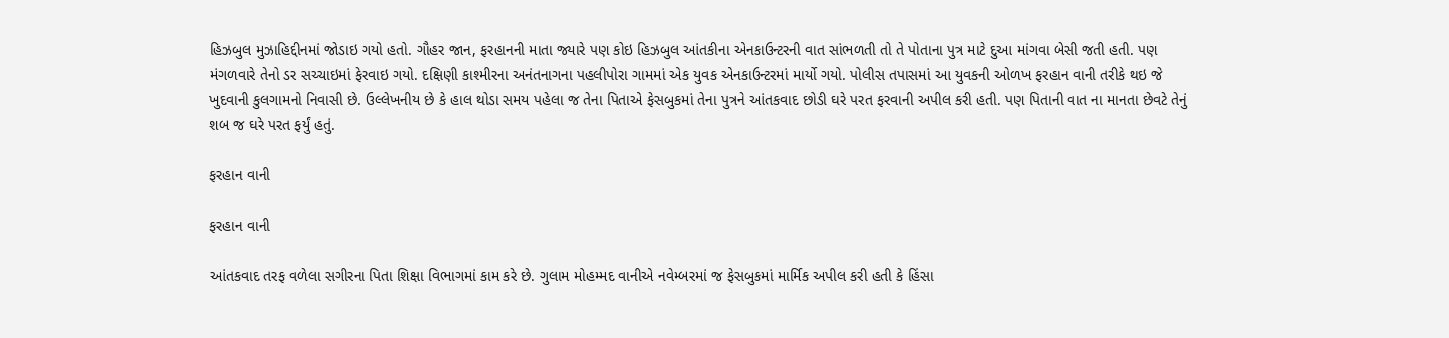હિઝબુલ મુઝાહિદ્દીનમાં જોડાઇ ગયો હતો. ગૌહર જાન, ફરહાનની માતા જ્યારે પણ કોઇ હિઝબુલ આંતકીના એનકાઉન્ટરની વાત સાંભળતી તો તે પોતાના પુત્ર માટે દુઆ માંગવા બેસી જતી હતી. પણ મંગળવારે તેનો ડર સચ્ચાઇમાં ફેરવાઇ ગયો. દક્ષિણી કાશ્મીરના અનંતનાગના પહલીપોરા ગામમાં એક યુવક એનકાઉન્ટરમાં માર્યો ગયો. પોલીસ તપાસમાં આ યુવકની ઓળખ ફરહાન વાની તરીકે થઇ જે ખુદવાની કુલગામનો નિવાસી છે. ઉલ્લેખનીય છે કે હાલ થોડા સમય પહેલા જ તેના પિતાએ ફેસબુકમાં તેના પુત્રને આંતકવાદ છોડી ઘરે પરત ફરવાની અપીલ કરી હતી. પણ પિતાની વાત ના માનતા છેવટે તેનું શબ જ ઘરે પરત ફર્યું હતું.

ફરહાન વાની

ફરહાન વાની

આંતકવાદ તરફ વળેલા સગીરના પિતા શિક્ષા વિભાગમાં કામ કરે છે. ગુલામ મોહમ્મદ વાનીએ નવેમ્બરમાં જ ફેસબુકમાં માર્મિક અપીલ કરી હતી કે હિંસા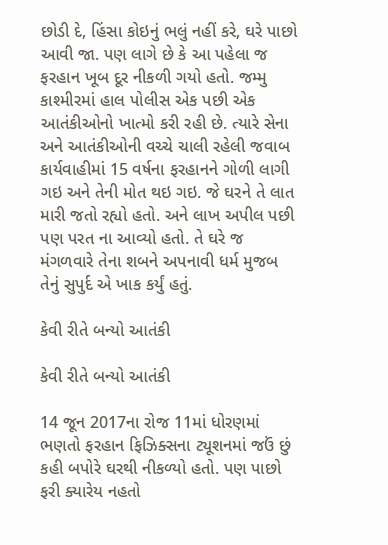છોડી દે, હિંસા કોઇનું ભલું નહીં કરે, ઘરે પાછો આવી જા. પણ લાગે છે કે આ પહેલા જ ફરહાન ખૂબ દૂર નીકળી ગયો હતો. જમ્મુ કાશ્મીરમાં હાલ પોલીસ એક પછી એક આતંકીઓનો ખાત્મો કરી રહી છે. ત્યારે સેના અને આતંકીઓની વચ્ચે ચાલી રહેલી જવાબ કાર્યવાહીમાં 15 વર્ષના ફરહાનને ગોળી લાગી ગઇ અને તેની મોત થઇ ગઇ. જે ઘરને તે લાત મારી જતો રહ્યો હતો. અને લાખ અપીલ પછી પણ પરત ના આવ્યો હતો. તે ઘરે જ મંગળવારે તેના શબને અપનાવી ધર્મ મુજબ તેનું સુપુર્દ એ ખાક કર્યું હતું.

કેવી રીતે બન્યો આતંકી

કેવી રીતે બન્યો આતંકી

14 જૂન 2017ના રોજ 11માં ધોરણમાં ભણતો ફરહાન ફિઝિક્સના ટ્યૂશનમાં જઉં છું કહી બપોરે ઘરથી નીકળ્યો હતો. પણ પાછો ફરી ક્યારેય નહતો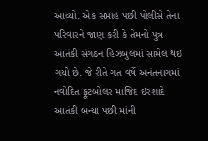આવ્યો. એક સપ્તાહ પછી પોલીસે તેના પરિવારને જાણ કરી કે તેમનો પુત્ર આતંકી સંગઠન હિઝબુલમાં સામેલ થઇ ગયો છે. જે રીતે ગત વર્ષે અનંતનાગમાં નવોદિત ફૂટબોલર માજિદ ઇરશાદે આતંકી બન્યા પછી માંની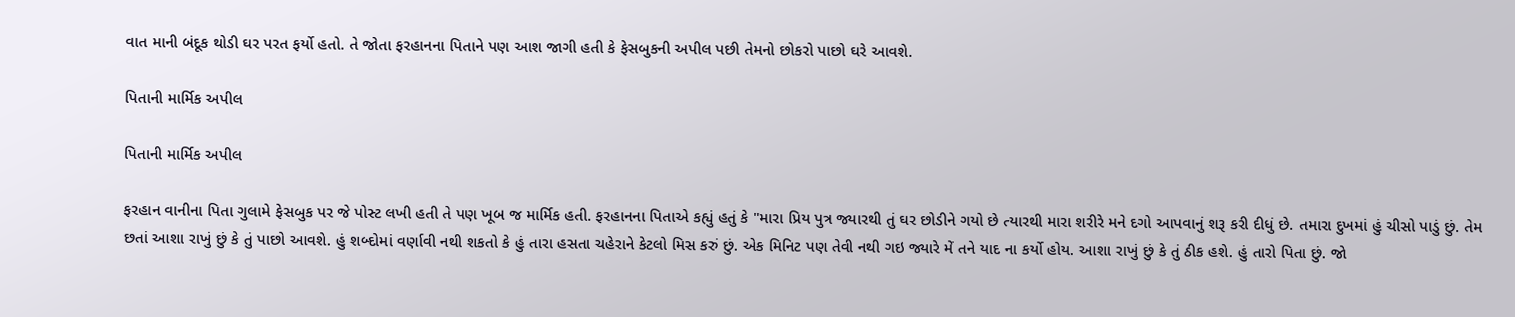વાત માની બંદૂક થોડી ઘર પરત ફર્યો હતો. તે જોતા ફરહાનના પિતાને પણ આશ જાગી હતી કે ફેસબુકની અપીલ પછી તેમનો છોકરો પાછો ઘરે આવશે.

પિતાની માર્મિક અપીલ

પિતાની માર્મિક અપીલ

ફરહાન વાનીના પિતા ગુલામે ફેસબુક પર જે પોસ્ટ લખી હતી તે પણ ખૂબ જ માર્મિક હતી. ફરહાનના પિતાએ કહ્યું હતું કે "મારા પ્રિય પુત્ર જ્યારથી તું ઘર છોડીને ગયો છે ત્યારથી મારા શરીરે મને દગો આપવાનું શરૂ કરી દીધું છે. તમારા દુખમાં હું ચીસો પાડું છું. તેમ છતાં આશા રાખું છું કે તું પાછો આવશે. હું શબ્દોમાં વર્ણાવી નથી શકતો કે હું તારા હસતા ચહેરાને કેટલો મિસ કરું છું. એક મિનિટ પણ તેવી નથી ગઇ જ્યારે મેં તને યાદ ના કર્યો હોય. આશા રાખું છું કે તું ઠીક હશે. હું તારો પિતા છું. જો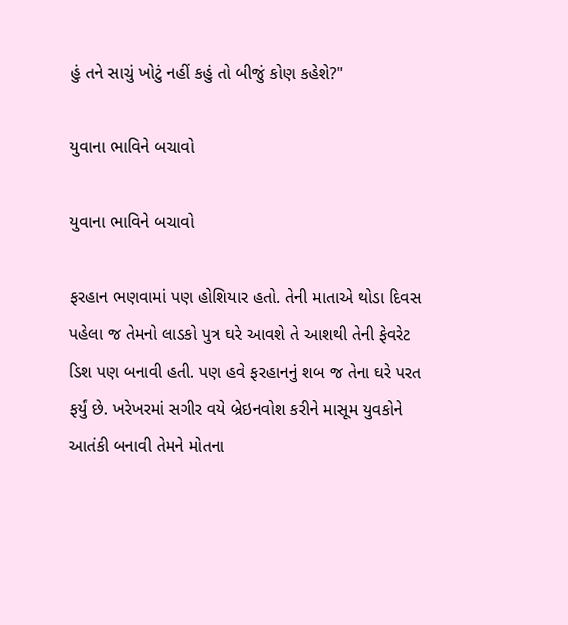હું તને સાચું ખોટું નહીં કહું તો બીજું કોણ કહેશે?"

યુવાના ભાવિને બચાવો

યુવાના ભાવિને બચાવો

ફરહાન ભણવામાં પણ હોશિયાર હતો. તેની માતાએ થોડા દિવસ પહેલા જ તેમનો લાડકો પુત્ર ઘરે આવશે તે આશથી તેની ફેવરેટ ડિશ પણ બનાવી હતી. પણ હવે ફરહાનનું શબ જ તેના ઘરે પરત ફર્યું છે. ખરેખરમાં સગીર વયે બ્રેઇનવોશ કરીને માસૂમ યુવકોને આતંકી બનાવી તેમને મોતના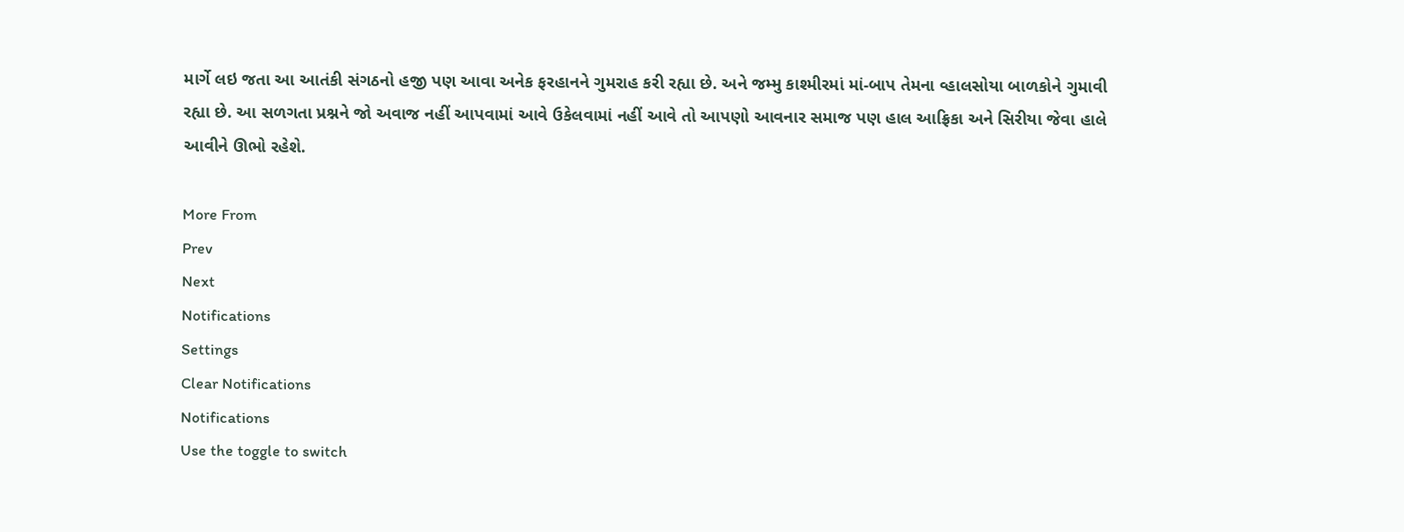માર્ગે લઇ જતા આ આતંકી સંગઠનો હજી પણ આવા અનેક ફરહાનને ગુમરાહ કરી રહ્યા છે. અને જમ્મુ કાશ્મીરમાં માં-બાપ તેમના વ્હાલસોયા બાળકોને ગુમાવી રહ્યા છે. આ સળગતા પ્રશ્નને જો અવાજ નહીં આપવામાં આવે ઉકેલવામાં નહીં આવે તો આપણો આવનાર સમાજ પણ હાલ આફ્રિકા અને સિરીયા જેવા હાલે આવીને ઊભો રહેશે.

More From
Prev
Next
Notifications
Settings
Clear Notifications
Notifications
Use the toggle to switch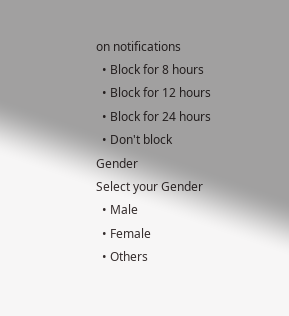on notifications
  • Block for 8 hours
  • Block for 12 hours
  • Block for 24 hours
  • Don't block
Gender
Select your Gender
  • Male
  • Female
  • Others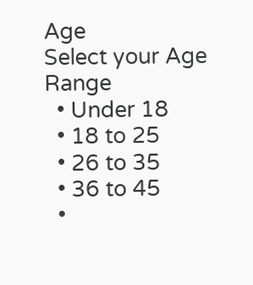Age
Select your Age Range
  • Under 18
  • 18 to 25
  • 26 to 35
  • 36 to 45
  •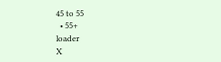45 to 55
  • 55+
loader
X